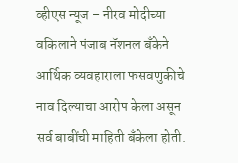व्हीएस न्यूज – नीरव मोदीच्या वकिलाने पंजाब नॅशनल बँकेने आर्थिक व्यवहाराला फसवणुकीचे नाव दिल्याचा आरोप केला असून सर्व बाबींची माहिती बँकेला होती.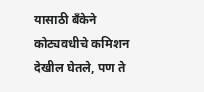यासाठी बँकेने कोट्यवधीचे कमिशन देखील घेतले, पण ते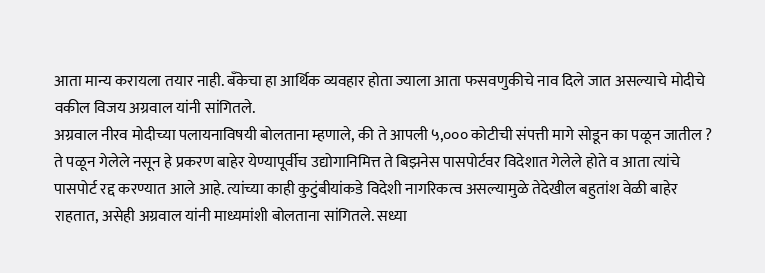आता मान्य करायला तयार नाही. बँकेचा हा आर्थिक व्यवहार होता ज्याला आता फसवणुकीचे नाव दिले जात असल्याचे मोदीचे वकील विजय अग्रवाल यांनी सांगितले.
अग्रवाल नीरव मोदीच्या पलायनाविषयी बोलताना म्हणाले, की ते आपली ५,००० कोटीची संपत्ती मागे सोडून का पळून जातील ? ते पळून गेलेले नसून हे प्रकरण बाहेर येण्यापूर्वीच उद्योगानिमित्त ते बिझनेस पासपोर्टवर विदेशात गेलेले होते व आता त्यांचे पासपोर्ट रद्द करण्यात आले आहे. त्यांच्या काही कुटुंबीयांकडे विदेशी नागरिकत्व असल्यामुळे तेदेखील बहुतांश वेळी बाहेर राहतात, असेही अग्रवाल यांनी माध्यमांशी बोलताना सांगितले. सध्या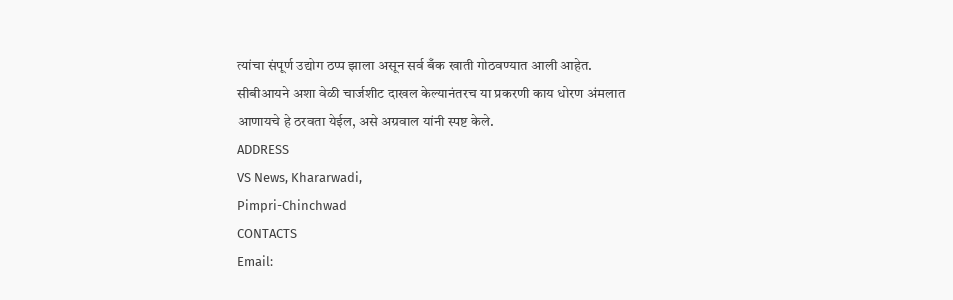त्यांचा संपूर्ण उद्योग ठप्प झाला असून सर्व बँक खाती गोठवण्यात आली आहेत. सीबीआयने अशा वेळी चार्जशीट दाखल केल्यानंतरच या प्रकरणी काय धोरण अंमलात आणायचे हे ठरवता येईल, असे अग्रवाल यांनी स्पष्ट केले.
ADDRESS
VS News, Khararwadi,
Pimpri-Chinchwad
CONTACTS
Email: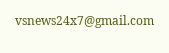vsnews24x7@gmail.com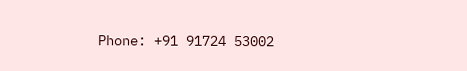Phone: +91 91724 53002